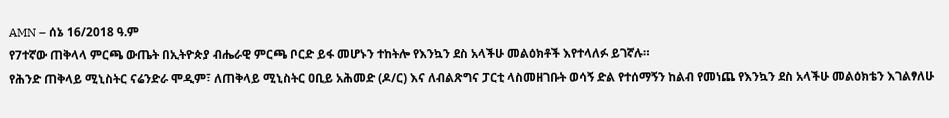AMN – ሰኔ 16/2018 ዓ.ም
የ7ተኛው ጠቅላላ ምርጫ ውጤት በኢትዮጵያ ብሔራዊ ምርጫ ቦርድ ይፋ መሆኑን ተከትሎ የእንኳን ደስ አላችሁ መልዕክቶች እየተላለፉ ይገኛሉ።
የሕንድ ጠቅላይ ሚኒስትር ናሬንድራ ሞዲም፣ ለጠቅላይ ሚኒስትር ዐቢይ አሕመድ (ዶ/ር) እና ለብልጽግና ፓርቲ ላስመዘገቡት ወሳኝ ድል የተሰማኝን ከልብ የመነጨ የእንኳን ደስ አላችሁ መልዕክቴን እገልፃለሁ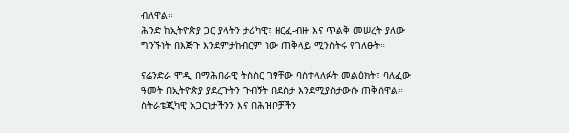ብለዋል።
ሕንድ ከኢትዮጵያ ጋር ያላትን ታሪካዊ፣ ዘርፈ-ብዙ እና ጥልቅ መሠረት ያለው ግንኙነት በእጅጉ እንደምታከብርም ነው ጠቅላይ ሚንስትሩ የገለፁት።

ናሬንድራ ሞዲ በማሕበራዊ ትስስር ገፃቸው ባስተላለፉት መልዕክት፣ ባለፈው ዓመት በኢትዮጵያ ያደረጉትን ጉብኝት በደስታ እንደሚያስታውሱ ጠቅሰዋል።
ስትራቴጂካዊ አጋርነታችንን እና በሕዝቦቻችን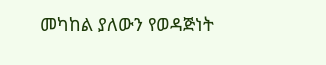መካከል ያለውን የወዳጅነት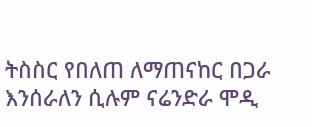ትስስር የበለጠ ለማጠናከር በጋራ እንሰራለን ሲሉም ናሬንድራ ሞዲ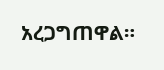አረጋግጠዋል።